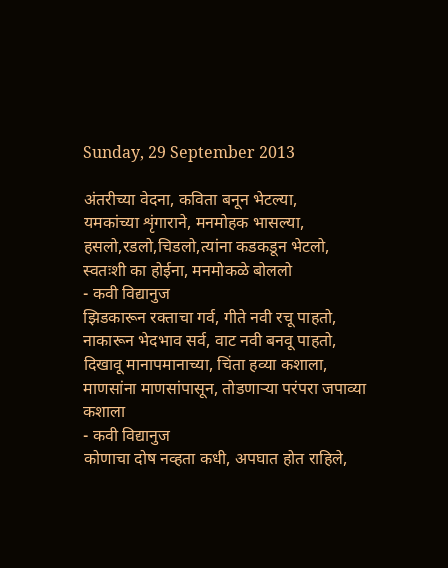Sunday, 29 September 2013

अंतरीच्या वेदना, कविता बनून भेटल्या,
यमकांच्या शृंगाराने, मनमोहक भासल्या,
हसलो,रडलो,चिडलो,त्यांना कडकडून भेटलो,
स्वतःशी का होईना, मनमोकळे बोललो
- कवी विद्यानुज
झिडकारून रक्ताचा गर्व, गीते नवी रचू पाहतो,
नाकारून भेदभाव सर्व, वाट नवी बनवू पाहतो,
दिखावू मानापमानाच्या, चिंता हव्या कशाला,
माणसांना माणसांपासून, तोडणाऱ्या परंपरा जपाव्या कशाला
- कवी विद्यानुज
कोणाचा दोष नव्हता कधी, अपघात होत राहिले,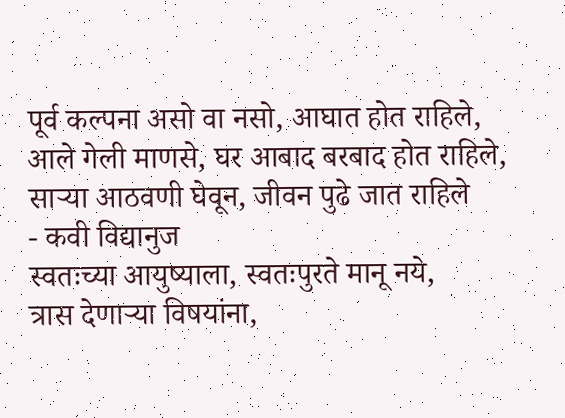पूर्व कल्पना असो वा नसो, आघात होत राहिले,
आले गेली माणसे, घर आबाद बरबाद होत राहिले,
साऱ्या आठवणी घेवून, जीवन पुढे जात राहिले
- कवी विद्यानुज
स्वतःच्या आयुष्याला, स्वतःपुरते मानू नये,
त्रास देणाऱ्या विषयांना,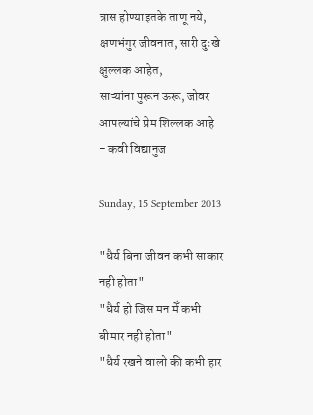त्रास होण्याइतके ताणू नये,
क्षणभंगुर जीवनात, सारी दुःखे क्षुल्लक आहेत,
साऱ्यांना पुरून ऊरू, जोवर आपल्यांचे प्रेम शिल्लक आहे
- कवी विद्यानुज

Sunday, 15 September 2013

"धैर्य बिना जीवन कभी साकार नही होता"
"धैर्य हो जिस मन मेँ कभी बीमार नही होता"
"धैर्य रखने वालो की कभी हार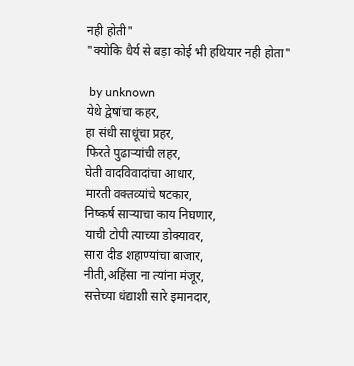नही होती"
"क्योकि धैर्य से बड़ा कोई भी हथियार नही होता"

 by unknown
येथे द्वेषांचा कहर,
हा संधी साधूंचा प्रहर,
फिरते पुढाऱ्यांची लहर,
घेती वादविवादांचा आधार,
मारती वक्तव्यांचे षटकार,
निष्कर्ष साऱ्याचा काय निघणार,
याची टोपी त्याच्या डोक्यावर,
सारा दीड शहाण्यांचा बाजार,
नीती,अहिंसा ना त्यांना मंजूर,
सत्तेच्या धंद्याशी सारे इमानदार,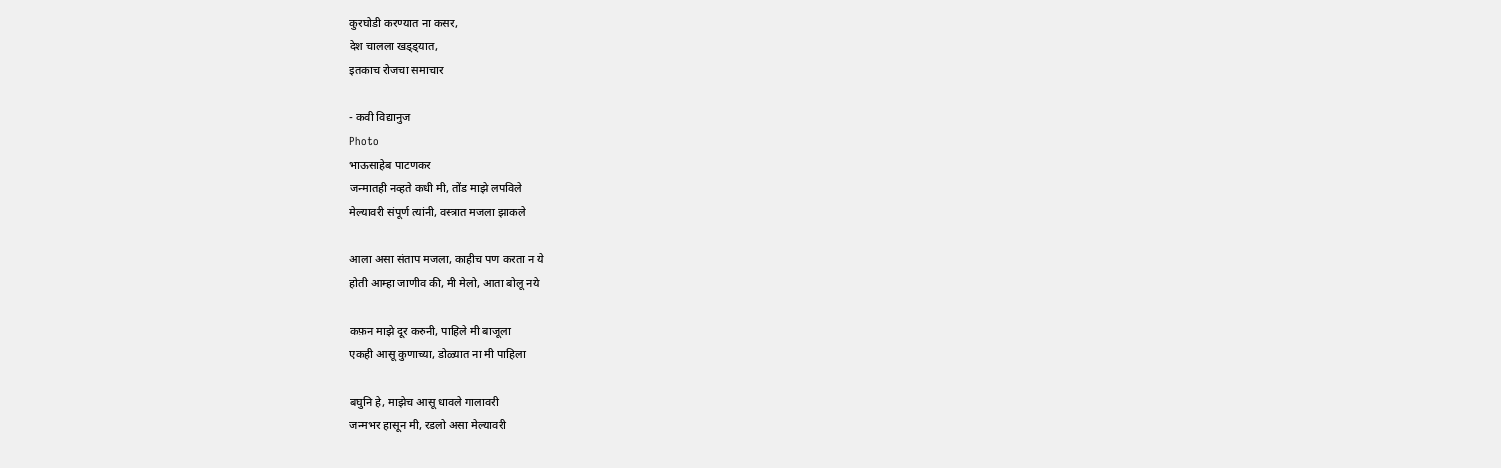कुरघोडी करण्यात ना कसर,
देश चालला खड्ड्यात,
इतकाच रोजचा समाचार

- कवी विद्यानुज
Photo
भाऊसाहेब पाटणकर
जन्मातही नव्हते कधी मी, तोंड माझे लपविले
मेल्यावरी संपूर्ण त्यांनी, वस्त्रात मजला झाकले

आला असा संताप मजला, काहीच पण करता न ये
होती आम्हा जाणीव की, मी मेलो, आता बोलू नये

कफ़न माझे दूर करुनी, पाहिले मी बाजूला
एकही आसू कुणाच्या, डोळ्यात ना मी पाहिला

बघुनि हे, माझेच आसू धावले गालावरी
जन्मभर हासून मी, रडलो असा मेल्यावरी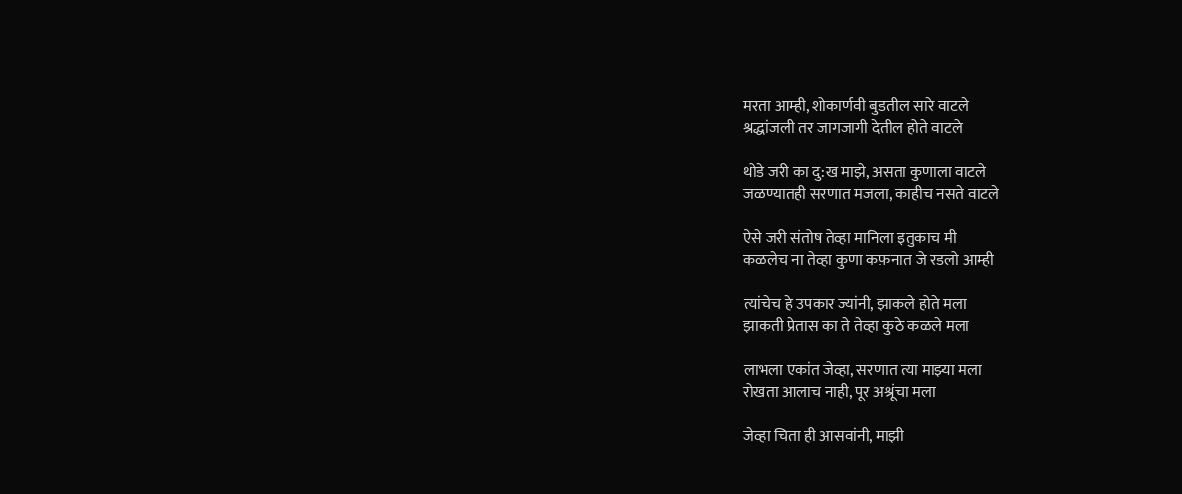मरता आम्ही, शोकार्णवी बुडतील सारे वाटले
श्रद्धांजली तर जागजागी देतील होते वाटले

थोडे जरी का दु:ख माझे, असता कुणाला वाटले
जळण्यातही सरणात मजला, काहीच नसते वाटले

ऐसे जरी संतोष तेव्हा मानिला इतुकाच मी
कळलेच ना तेव्हा कुणा कफ़नात जे रडलो आम्ही

त्यांचेच हे उपकार ज्यांनी, झाकले होते मला
झाकती प्रेतास का ते तेव्हा कुठे कळले मला

लाभला एकांत जेव्हा, सरणात त्या माझ्या मला
रोखता आलाच नाही, पूर अश्रूंचा मला

जेव्हा चिता ही आसवांनी, माझी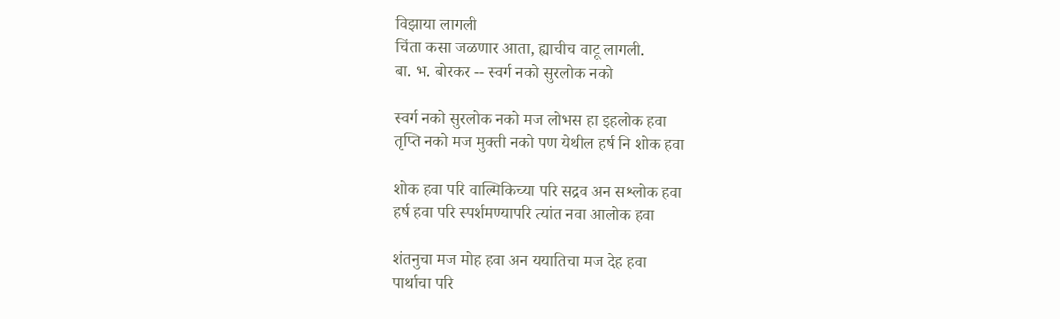विझाया लागली
चिंता कसा जळणार आता, ह्याचीच वाटू लागली.
बा. भ. बोरकर -- स्वर्ग नको सुरलोक नको

स्वर्ग नको सुरलोक नको मज लोभस हा इहलोक हवा
तृप्ति नको मज मुक्‍ती नको पण येथील हर्ष नि शोक हवा

शोक हवा परि वाल्मिकिच्या परि सद्रव अन सश्लोक हवा
हर्ष हवा परि स्पर्शमण्यापरि त्यांत नवा आलोक हवा

शंतनुचा मज मोह हवा अन ययातिचा मज देह हवा
पार्थाचा परि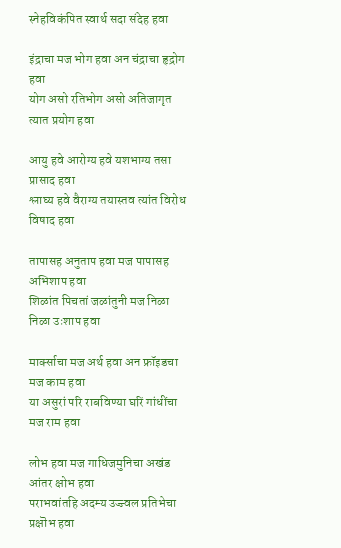स्नेहविकंपित स्वार्थ सदा संदेह हवा

इंद्राचा मज भोग हवा अन चंद्राचा हृद्रोग हवा
योग असो रतिभोग असो अतिजागृत त्यात प्रयोग हवा

आयु हवे आरोग्य हवे यशभाग्य तसा प्रासाद हवा
श्लाघ्य हवे वैराग्य तयास्तव त्यांत विरोध विषाद हवा

तापासह अनुताप हवा मज पापासह अभिशाप हवा
शिळांत पिचतां जळांतुनी मज निळा निळा उःशाप हवा

मार्क्साचा मज अर्थ हवा अन फ्रॉइडचा मज काम हवा
या असुरां परि राबविण्या घरिं गांधींचा मज राम हवा

लोभ हवा मज गाधिजमुनिचा अखंड आंतर क्षोभ हवा
पराभवांतहि अदम्य उज्ज्वल प्रतिभेचा प्रक्षॊभ हवा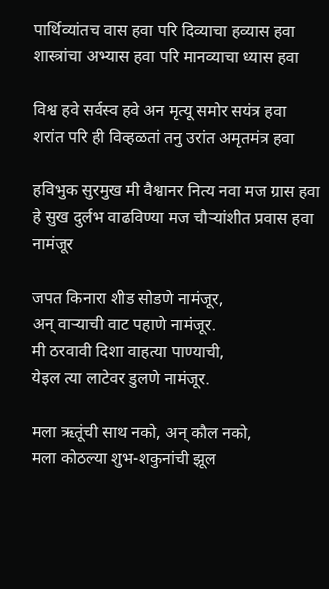पार्थिव्यांतच वास हवा परि दिव्याचा हव्यास हवा
शास्त्रांचा अभ्यास हवा परि मानव्याचा ध्यास हवा

विश्व हवे सर्वस्व हवे अन मृत्यू समोर सयंत्र हवा
शरांत परि ही विव्हळतां तनु उरांत अमृतमंत्र हवा

हविभुक सुरमुख मी वैश्वानर नित्य नवा मज ग्रास हवा
हे सुख दुर्लभ वाढविण्या मज चौर्‍यांशीत प्रवास हवा
नामंजूर

जपत किनारा शीड सोडणे नामंजूर,
अन् वाऱ्याची वाट पहाणे नामंजूर.
मी ठरवावी दिशा वाहत्या पाण्याची,
येइल त्या लाटेवर डुलणे नामंजूर.

मला ऋतूंची साथ नको, अन् कौल नको,
मला कोठल्या शुभ-शकुनांची झूल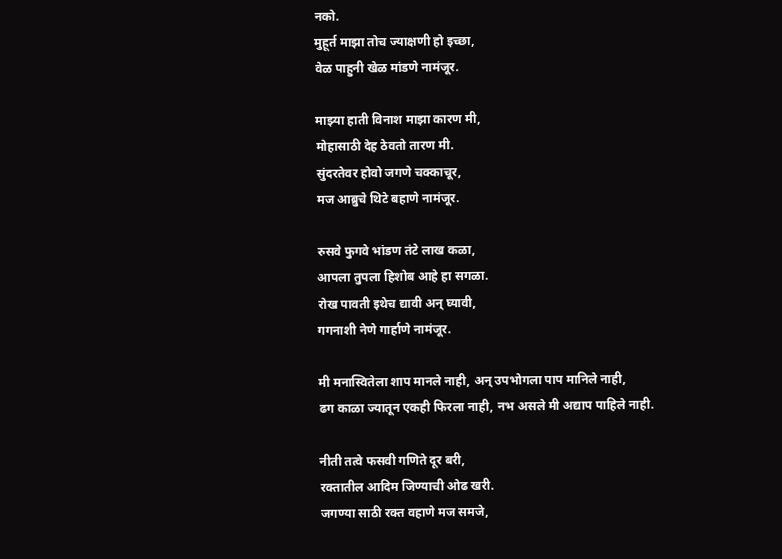नको.
मुहूर्त माझा तोच ज्याक्षणी हो इच्छा,
वेळ पाहुनी खेळ मांडणे नामंजूर.

माझ्या हाती विनाश माझा कारण मी,
मोहासाठी देह ठेवतो तारण मी.
सुंदरतेवर होवो जगणे चक्काचूर,
मज आब्रुचे थिटे बहाणे नामंजूर.

रुसवे फुगवे भांडण तंटे लाख कळा,
आपला तुपला हिशोब आहे हा सगळा.
रोख पावती इथेच द्यावी अन् घ्यावी,
गगनाशी नेणे गार्हाणे नामंजूर.

मी मनास्वितेला शाप मानले नाही, अन् उपभोगला पाप मानिले नाही,
ढग काळा ज्यातून एकही फिरला नाही, नभ असले मी अद्याप पाहिले नाही.

नीती तत्वे फसवी गणिते दूर बरी,
रक्तातील आदिम जिण्याची ओढ खरी.
जगण्या साठी रक्त वहाणे मज समजे,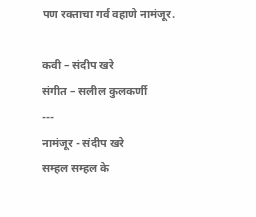पण रक्ताचा गर्व वहाणे नामंजूर.

कवी – संदीप खरे
संगीत – सलील कुलकर्णी
---
नामंजूर - संदीप खरे
सम्हल सम्हल के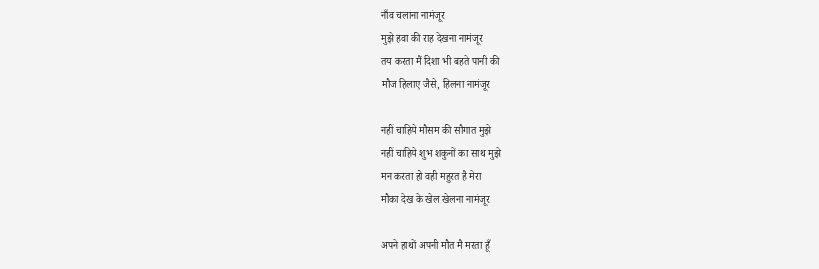नाँव चलाना नामंजूर
मुझे हवा की राह देखना नामंजूर
तय करता मैं दिशा भी बहते पानी की
मौज हिलाए जैसे, हिलना नामंजूर

नहीं चाहिये मौसम की सौगात मुझे
नहीं चाहिये शुभ शकुनों का साथ मुझे
मन करता हो वही महुरत है मेरा
मौका देख के खेल खेलना नामंजूर

अपने हाथों अपनी मौत मै मरता हूँ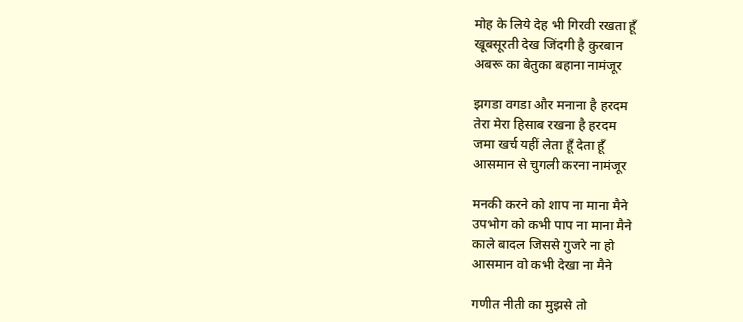मोह के लिये देह भी गिरवी रखता हूँ
खूबसूरती देख जिंदगी है कुरबान
अबरू का बेतुका बहाना नामंजूर

झगडा वगडा और मनाना है हरदम
तेरा मेरा हिसाब रखना है हरदम
जमा खर्च यहीं लेता हूँ देता हूँ
आसमान से चुगली करना नामंजूर

मनकी करने को शाप ना माना मैने
उपभोग को कभी पाप ना माना मैने
काले बादल जिससे गुजरे ना हो
आसमान वो कभी देखा ना मैने

गणीत नीती का मुझसे तो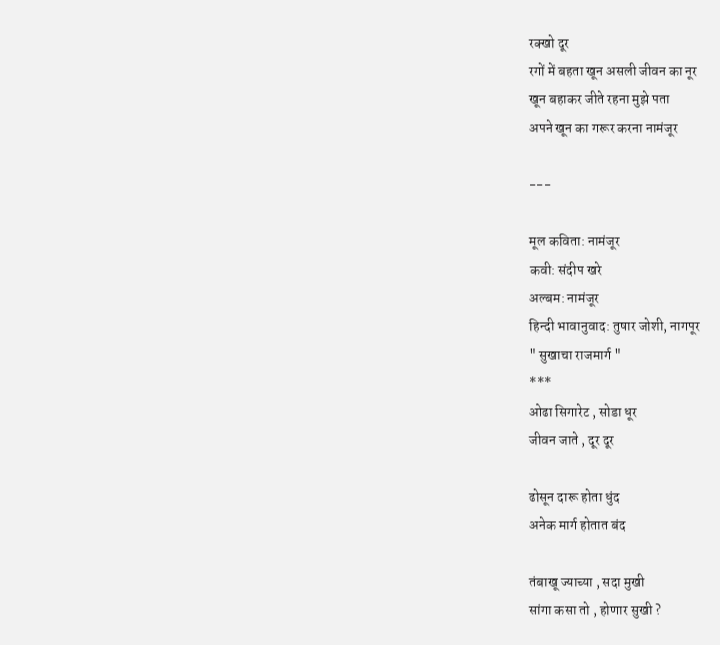रक्खो दूर
रगों में बहता खून असली जीवन का नूर
खून बहाकर जीते रहना मुझे पता
अपने खून का गरूर करना नामंजूर

---

मूल कविता: नामंजूर
कवी: संदीप खरे
अल्बम: नामंजूर
हिन्दी भावानुवाद: तुषार जोशी, नागपूर
" सुखाचा राजमार्ग "
***
ओढा सिगारेट , सोडा धूर
जीवन जाते , दूर दूर

ढोसून दारू होता धुंद
अनेक मार्ग होतात बंद

तंबाखू ज्याच्या , सदा मुखी
सांगा कसा तो , होणार सुखी ?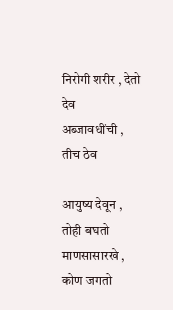निरोगी शरीर , देतो देव
अब्जावधींची , तीच ठेव

आयुष्य देवून , तोही बघतो
माणसासारखे , कोण जगतो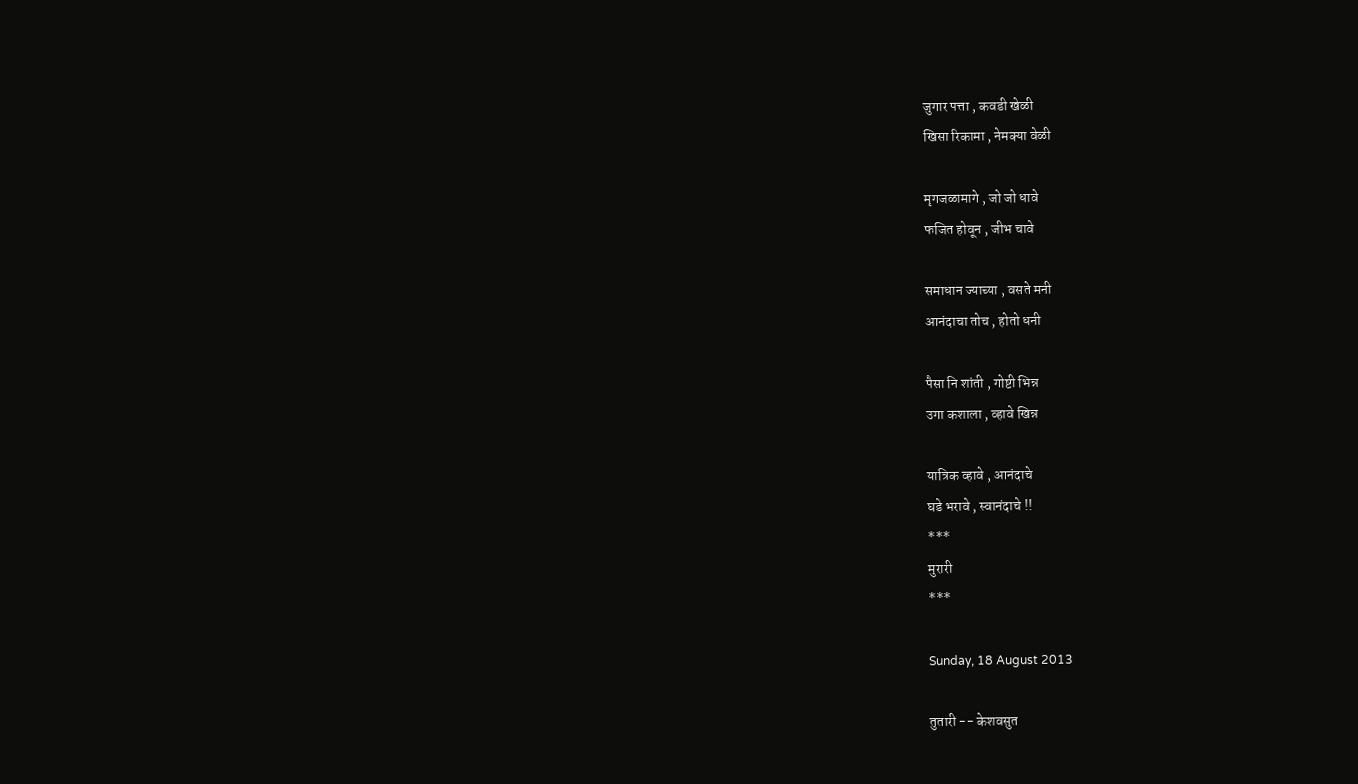जुगार पत्ता , कवडी खेळी
खिसा रिकामा , नेमक्या वेळी

मृगजळामागे , जो जो धावे
फजित होवून , जीभ चावे

समाधान ज्याच्या , वसते मनी
आनंदाचा तोच , होतो धनी

पैसा नि शांती , गोष्टी भिन्न
उगा कशाला , व्हावे खिन्न

यात्रिक व्हावे , आनंदाचे
घडे भरावे , स्वानंदाचे !!
***
मुरारी
***

Sunday, 18 August 2013

तुतारी -- केशवसुत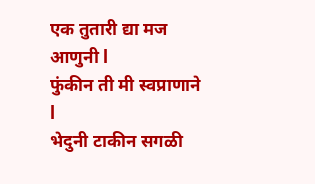एक तुतारी द्या मज आणुनी l
फुंकीन ती मी स्वप्राणाने l
भेदुनी टाकीन सगळी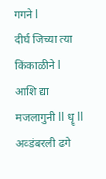गगने l
दीर्घ जिच्या त्या किंकाळीने l
आशि द्या मजलागुनी ll धॄ ll
अव्डंबरली ढगे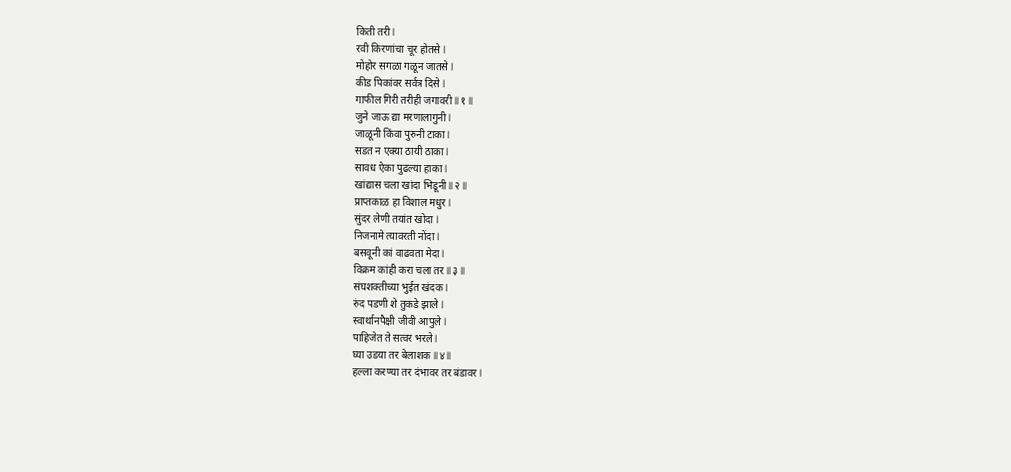किती तरी l
रवी किरणांचा चूर होतसे l
मोहोर सगळा गळून जातसे l
कीड पिकांवर सर्वत्र दिसे l
गाफील गिरी तरीही जगावरी ll १ ll
जुने जाऊ द्या मरणालागुनी l
जाळूनी किंवा पुरुनी टाका l
सडत न एक्या ठायी ठाका l
सावध ऐका पुढल्या हाका l
खांद्यास चला खांदा भिडूनी ll २ ll
प्राप्तकाळ हा विशाल मधुर l
सुंदर लेणी तयांत खोदा l
निजनामे त्यावरती नोंदा l
बसवूनी कां वाढवता मेदा l
विक्रम कांही करा चला तर ll ३ ll
संघशक्तीच्या भुईत खंदक l
रुंद पडणी शे तुकडे झाले l
स्वार्थानपैक्षी जीवी आपुले l
पाहिजेत ते सत्वर भरले l
घ्या उडया तर बेलाशक ll ४ ll
हल्ला करण्या तर दंभावर तर बंडावर l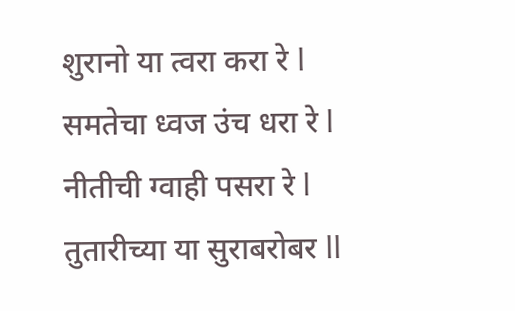शुरानो या त्वरा करा रे l
समतेचा ध्वज उंच धरा रे l
नीतीची ग्वाही पसरा रे l
तुतारीच्या या सुराबरोबर ll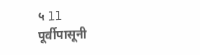५ ll
पूर्वीपासूनी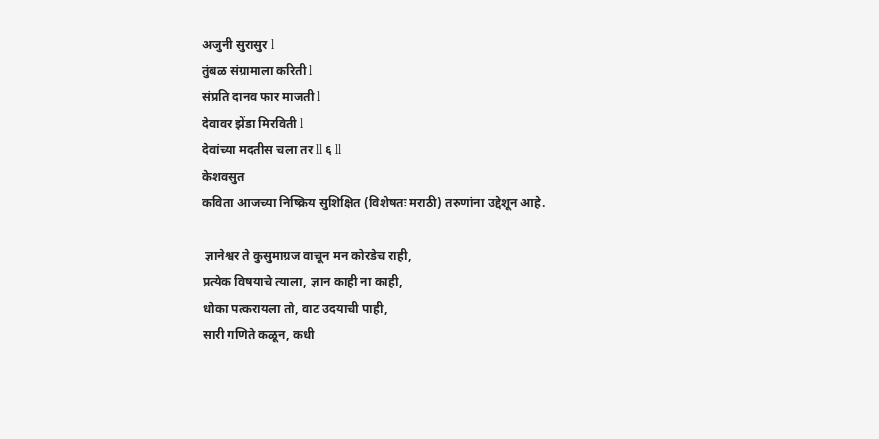अजुनी सुरासुर l
तुंबळ संग्रामाला करिती l
संप्रति दानव फार माजती l
देवावर झेंडा मिरविती l
देवांच्या मदतीस चला तर ll ६ ll
केशवसुत
कविता आजच्या निष्क्रिय सुशिक्षित (विशेषतः मराठी) तरुणांना उद्देशून आहे.

 ज्ञानेश्वर ते कुसुमाग्रज वाचून मन कोरडेच राही,
प्रत्येक विषयाचे त्याला, ज्ञान काही ना काही,
धोका पत्करायला तो, वाट उदयाची पाही,
सारी गणिते कळून, कधी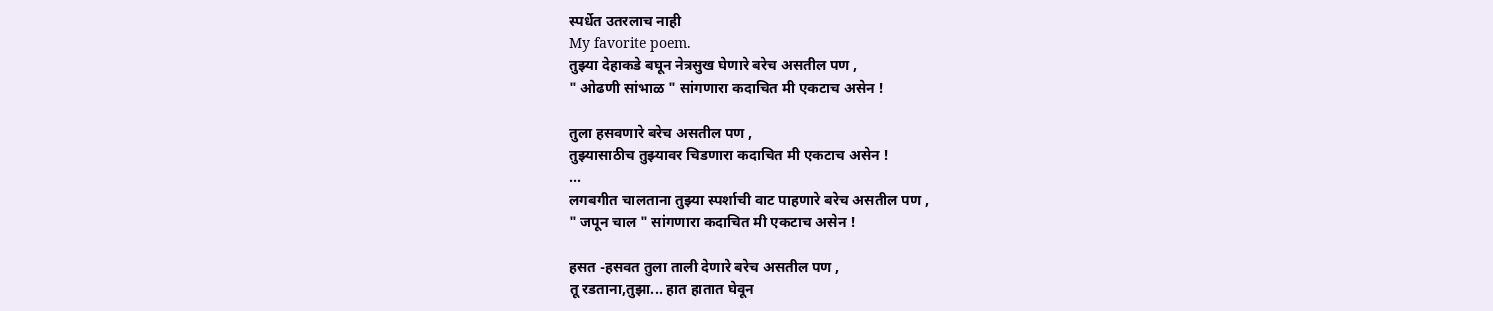स्पर्धेत उतरलाच नाही
My favorite poem.
तुझ्या देहाकडे बघून नेत्रसुख घेणारे बरेच असतील पण ,
" ओढणी सांभाळ " सांगणारा कदाचित मी एकटाच असेन !

तुला हसवणारे बरेच असतील पण ,
तुझ्यासाठीच तुझ्यावर चिडणारा कदाचित मी एकटाच असेन !
...
लगबगीत चालताना तुझ्या स्पर्शाची वाट पाहणारे बरेच असतील पण ,
" जपून चाल " सांगणारा कदाचित मी एकटाच असेन !

हसत -हसवत तुला ताली देणारे बरेच असतील पण ,
तू रडताना,तुझा... हात हातात घेवून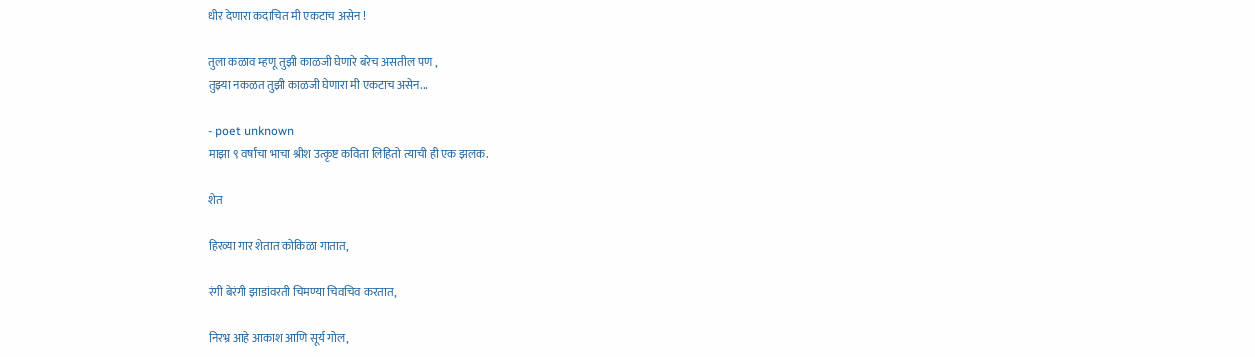धीर देणारा कदाचित मी एकटाच असेन !

तुला कळाव म्हणू तुझी काळजी घेणारे बरेच असतील पण ,
तुझ्या नकळत तुझी काळजी घेणारा मी एकटाच असेन...

- poet unknown
माझा ९ वर्षांचा भाचा श्रीश उत्कृष्ट कविता लिहितो त्याची ही एक झलक.

शेत

हिरव्या गार शेतात कोकिळा गातात,

रंगी बेरंगी झाडांवरती चिमण्या चिवचिव करतात,

निरभ्र आहे आकाश आणि सूर्य गोल,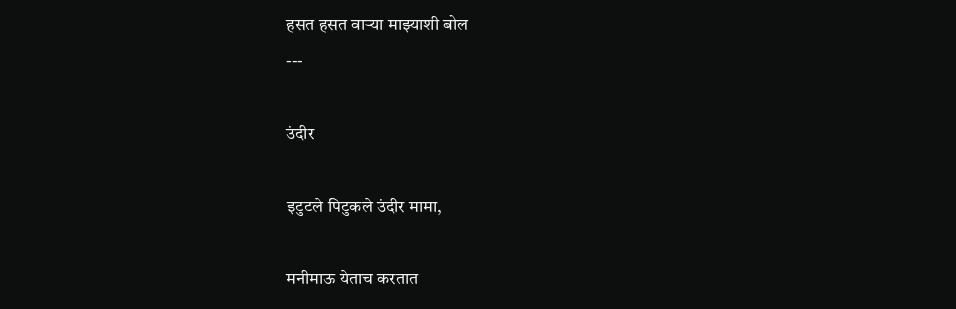हसत हसत वाऱ्या माझ्याशी बोल
---

उंदीर

इटुटले पिटुकले उंदीर मामा,

मनीमाऊ येताच करतात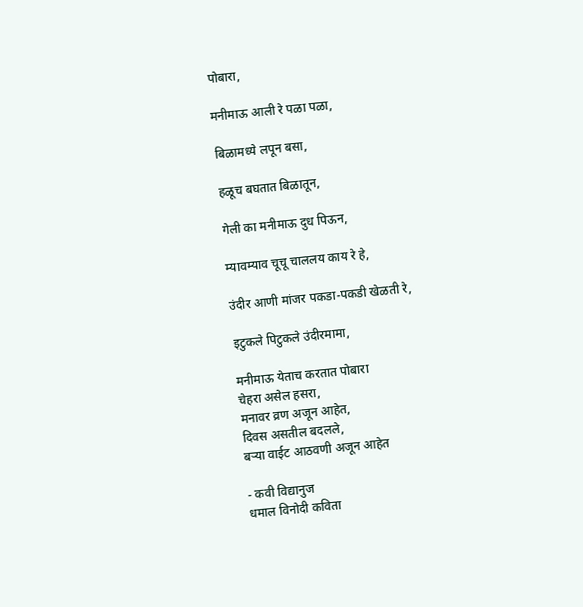पोबारा,

मनीमाऊ आली रे पळा पळा,

बिळामध्ये लपून बसा,

हळूच बघतात बिळातून,

गेली का मनीमाऊ दुध पिऊन,

म्यावम्याव चूचू चाललय काय रे हे,

उंदीर आणी मांजर पकडा-पकडी खेळती रे,

इटुकले पिटुकले उंदीरमामा,

मनीमाऊ येताच करतात पोबारा
चेहरा असेल हसरा,
मनावर व्रण अजून आहेत,
दिवस असतील बदलले,
बऱ्या वाईट आठवणी अजून आहेत

- कवी विद्यानुज
धमाल विनोदी कविता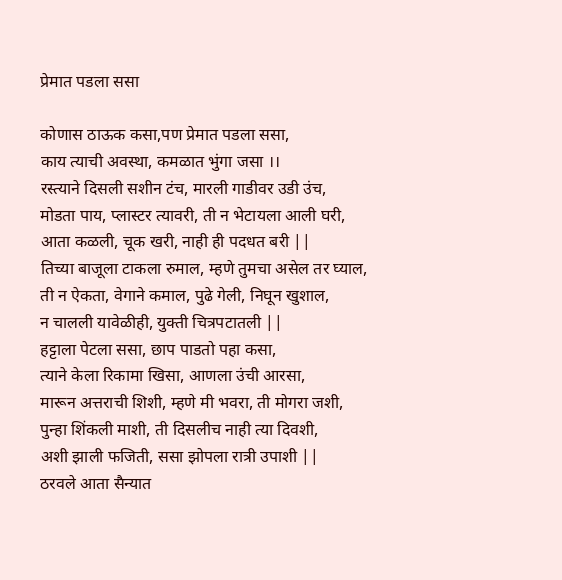प्रेमात पडला ससा

कोणास ठाऊक कसा,पण प्रेमात पडला ससा,
काय त्याची अवस्था, कमळात भुंगा जसा ।।
रस्त्याने दिसली सशीन टंच, मारली गाडीवर उडी उंच,
मोडता पाय, प्लास्टर त्यावरी, ती न भेटायला आली घरी,
आता कळली, चूक खरी, नाही ही पदधत बरी ||
तिच्या बाजूला टाकला रुमाल, म्हणे तुमचा असेल तर घ्याल,
ती न ऐकता, वेगाने कमाल, पुढे गेली, निघून खुशाल,
न चालली यावेळीही, युक्ती चित्रपटातली ||
हट्टाला पेटला ससा, छाप पाडतो पहा कसा,
त्याने केला रिकामा खिसा, आणला उंची आरसा,
मारून अत्तराची शिशी, म्हणे मी भवरा, ती मोगरा जशी,
पुन्हा शिंकली माशी, ती दिसलीच नाही त्या दिवशी,
अशी झाली फजिती, ससा झोपला रात्री उपाशी ||
ठरवले आता सैन्यात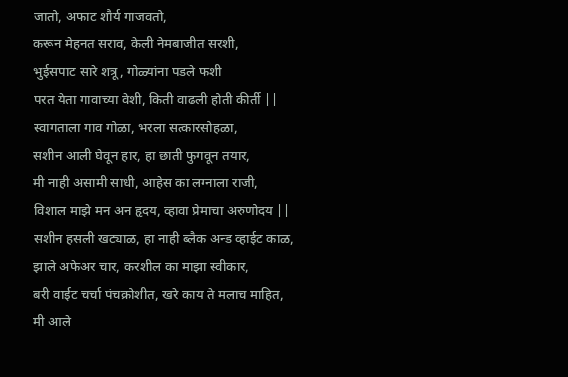जातो, अफाट शौर्य गाजवतो,
करून मेहनत सराव, केली नेमबाजीत सरशी,
भुईसपाट सारे शत्रू, गोळ्यांना पडले फशी
परत येता गावाच्या वेशी, किती वाढली होती कीर्ती ||
स्वागताला गाव गोळा, भरला सत्कारसोहळा,
सशीन आली घेवून हार, हा छाती फुगवून तयार,
मी नाही असामी साधी, आहेस का लग्नाला राजी,
विशाल माझे मन अन हृदय, व्हावा प्रेमाचा अरुणोदय ||
सशीन हसली खट्याळ, हा नाही ब्लैक अन्ड व्हाईट काळ,
झाले अफेअर चार, करशील का माझा स्वीकार,
बरी वाईट चर्चा पंचक्रोशीत, खरे काय ते मलाच माहित,
मी आले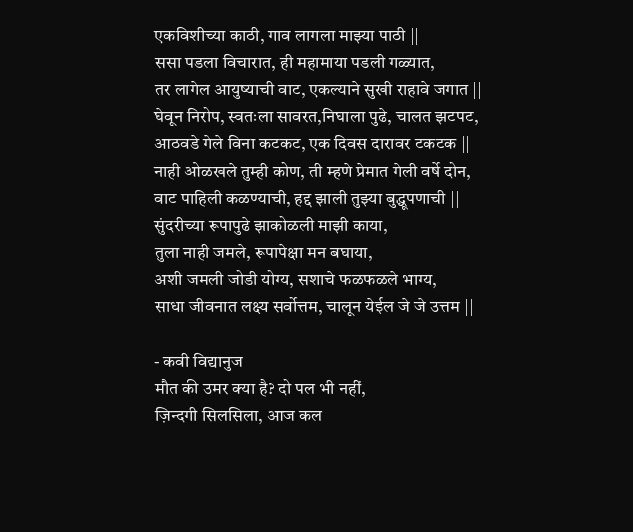एकविशीच्या काठी, गाव लागला माझ्या पाठी ||
ससा पडला विचारात, ही महामाया पडली गळ्यात,
तर लागेल आयुष्याची वाट, एकल्याने सुखी राहावे जगात ||
घेवून निरोप, स्वतःला सावरत,निघाला पुढे, चालत झटपट,
आठवडे गेले विना कटकट, एक दिवस दारावर टकटक ||
नाही ओळखले तुम्ही कोण, ती म्हणे प्रेमात गेली वर्षे दोन,
वाट पाहिली कळण्याची, हद्द झाली तुझ्या बुद्धूपणाची ||
सुंदरीच्या रूपापुढे झाकोळली माझी काया,
तुला नाही जमले, रूपापेक्षा मन बघाया,
अशी जमली जोडी योग्य, सशाचे फळफळले भाग्य,
साधा जीवनात लक्ष्य सर्वोत्तम, चालून येईल जे जे उत्तम ||

- कवी विद्यानुज
मौत की उमर क्या है? दो पल भी नहीं,
ज़िन्दगी सिलसिला, आज कल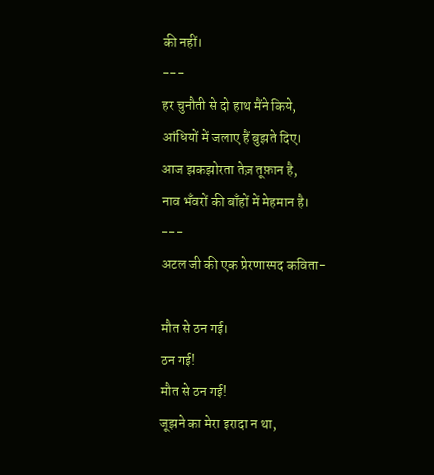की नहीं।
---
हर चुनौती से दो हाथ मैंने किये,
आंधियों में जलाए हैं बुझते दिए।
आज झकझोरता तेज़ तूफ़ान है,
नाव भँवरों की बाँहों में मेहमान है।
---
अटल जी की एक प्रेरणास्पद कविता-

मौत से ठन गई।
ठन गई!
मौत से ठन गई!
जूझने का मेरा इरादा न था,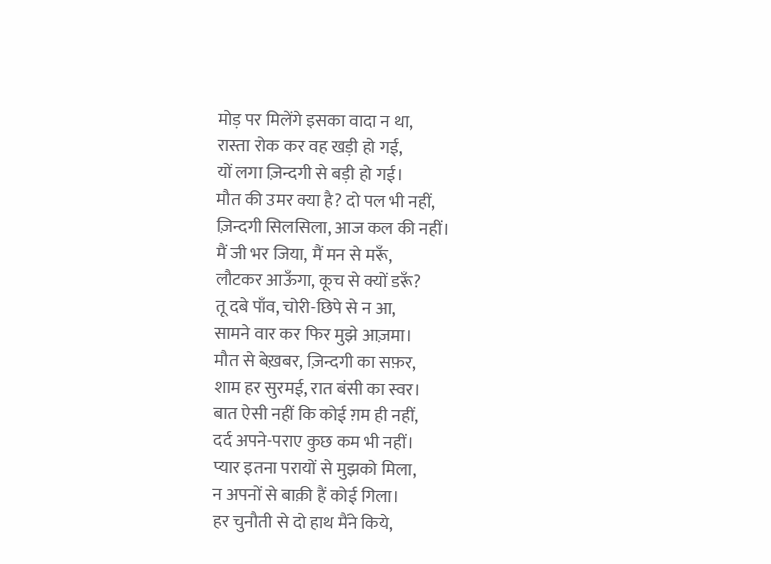मोड़ पर मिलेंगे इसका वादा न था,
रास्ता रोक कर वह खड़ी हो गई,
यों लगा ज़िन्दगी से बड़ी हो गई।
मौत की उमर क्या है? दो पल भी नहीं,
ज़िन्दगी सिलसिला, आज कल की नहीं।
मैं जी भर जिया, मैं मन से मरूँ,
लौटकर आऊँगा, कूच से क्यों डरूँ?
तू दबे पाँव, चोरी-छिपे से न आ,
सामने वार कर फिर मुझे आज़मा।
मौत से बेख़बर, ज़िन्दगी का सफ़र,
शाम हर सुरमई, रात बंसी का स्वर।
बात ऐसी नहीं कि कोई ग़म ही नहीं,
दर्द अपने-पराए कुछ कम भी नहीं।
प्यार इतना परायों से मुझको मिला,
न अपनों से बाक़ी हैं कोई गिला।
हर चुनौती से दो हाथ मैंने किये,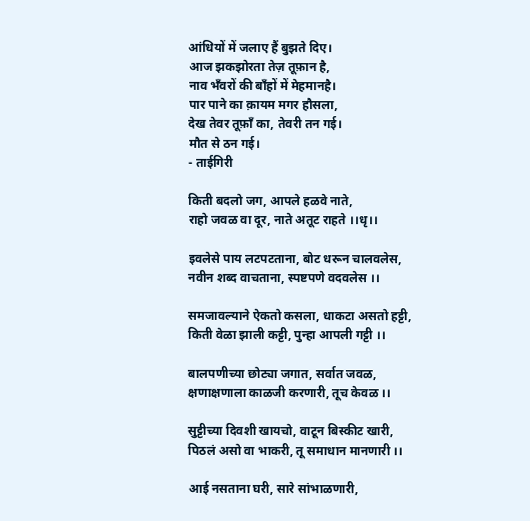आंधियों में जलाए हैं बुझते दिए।
आज झकझोरता तेज़ तूफ़ान है,
नाव भँवरों की बाँहों में मेहमानहै।
पार पाने का क़ायम मगर हौसला,
देख तेवर तूफ़ाँ का, तेवरी तन गई।
मौत से ठन गई।
- ताईगिरी

किती बदलो जग, आपले हळवे नाते,
राहो जवळ वा दूर, नाते अतूट राहते ।।धृ।।

इवलेसे पाय लटपटताना, बोट धरून चालवलेस,
नवीन शब्द वाचताना, स्पष्टपणे वदवलेस ।।

समजावल्याने ऐकतो कसला, धाकटा असतो हट्टी,
किती वेळा झाली कट्टी, पुन्हा आपली गट्टी ।।

बालपणीच्या छोट्या जगात, सर्वात जवळ,
क्षणाक्षणाला काळजी करणारी, तूच केवळ ।।

सुट्टीच्या दिवशी खायचो, वाटून बिस्कीट खारी,
पिठलं असो वा भाकरी, तू समाधान मानणारी ।।

आई नसताना घरी, सारे सांभाळणारी,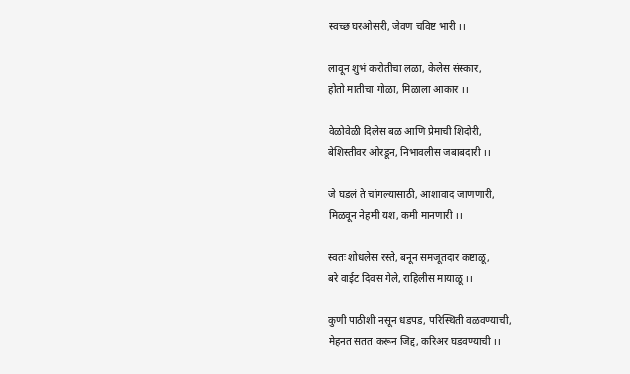स्वच्छ घरओसरी, जेवण चविष्ट भारी ।।

लावून शुभं करोतीचा लळा, केलेस संस्कार,
होतो मातीचा गोळा, मिळाला आकार ।।

वेळोवेळी दिलेस बळ आणि प्रेमाची शिदोरी,
बेशिस्तीवर ओरडून, निभावलीस जबाबदारी ।।

जे घडलं ते चांगल्यासाठी, आशावाद जाणणारी,
मिळवून नेहमी यश, कमी मानणारी ।।

स्वतः शोधलेस रस्ते, बनून समजूतदार कष्टाळू,
बरे वाईट दिवस गेले, राहिलीस मायाळू ।।

कुणी पाठीशी नसून धडपड, परिस्थिती वळवण्याची,
मेहनत सतत करून जिद्द, करिअर घडवण्याची ।।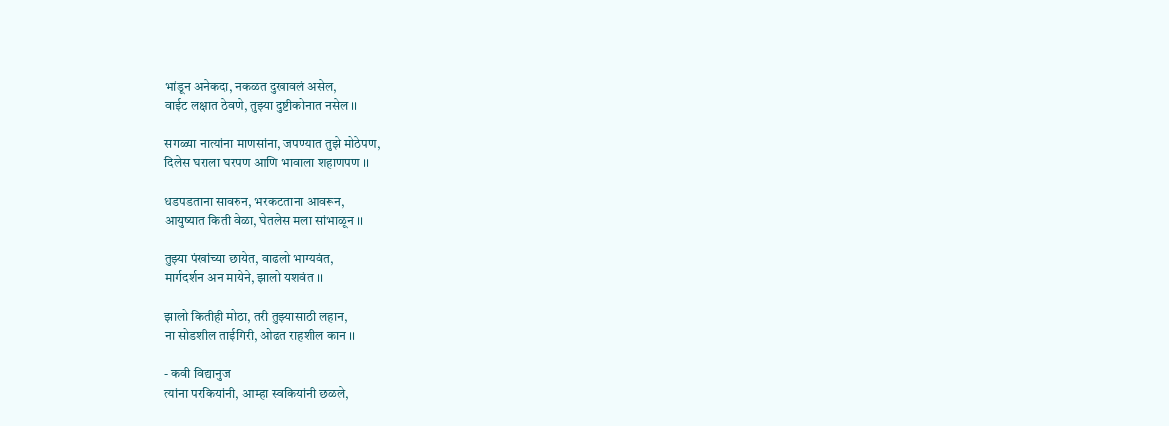भांडून अनेकदा, नकळत दुखावलं असेल,
वाईट लक्षात ठेवणे, तुझ्या दुष्टीकोनात नसेल ।।

सगळ्या नात्यांना माणसांना, जपण्यात तुझे मोठेपण,
दिलेस घराला घरपण आणि भावाला शहाणपण ।।

धडपडताना सावरुन, भरकटताना आवरून,
आयुष्यात किती वेळा, घेतलेस मला सांभाळून ।।

तुझ्या पंखांच्या छायेत, वाढलो भाग्यवंत,
मार्गदर्शन अन मायेने, झालो यशवंत ।।

झालो कितीही मोठा, तरी तुझ्यासाठी लहान,
ना सोडशील ताईगिरी, ओढत राहशील कान ।।

- कवी विद्यानुज
त्यांना परकियांनी, आम्हा स्वकियांनी छळले,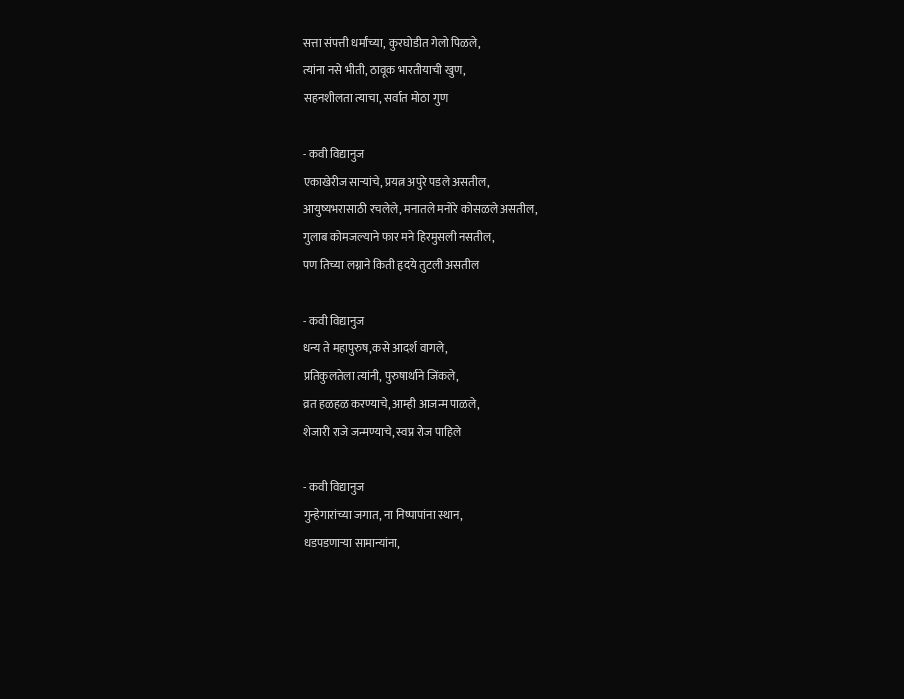सत्ता संपत्ती धर्मांच्या, कुरघोडीत गेलो पिळले,
त्यांना नसे भीती, ठावूक भारतीयाची खुण,
सहनशीलता त्याचा, सर्वात मोठा गुण

- कवी विद्यानुज
एकाखेरीज साऱ्यांचे, प्रयत्न अपुरे पडले असतील,
आयुष्यभरासाठी रचलेले, मनातले मनोरे कोसळले असतील,
गुलाब कोमजल्याने फार मने हिरमुसली नसतील,
पण तिच्या लग्नाने किती हृदये तुटली असतील

- कवी विद्यानुज
धन्य ते महापुरुष,कसे आदर्श वागले,
प्रतिकुलतेला त्यांनी, पुरुषार्थाने जिंकले,
व्रत हळहळ करण्याचे, आम्ही आजन्म पाळले,
शेजारी राजे जन्मण्याचे, स्वप्न रोज पाहिले

- कवी विद्यानुज
गुन्हेगारांच्या जगात, ना निष्पापांना स्थान,
धडपडणाऱ्या सामान्यांना,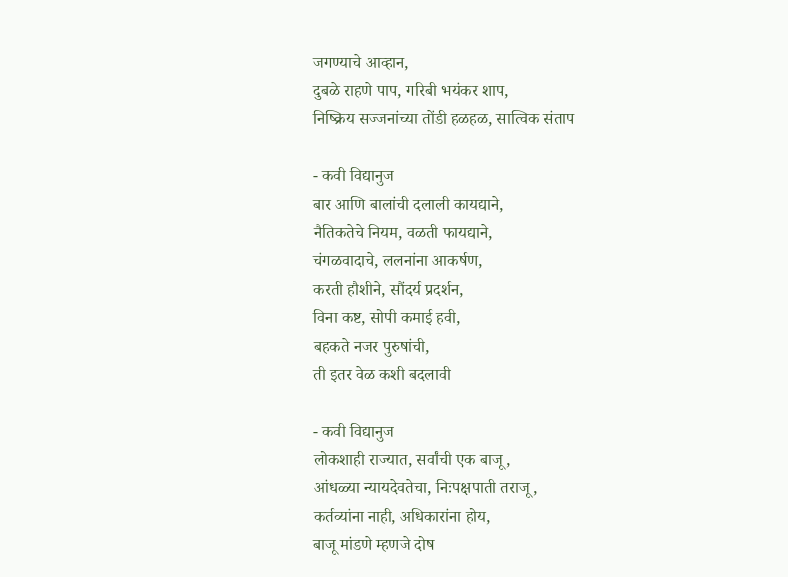जगण्याचे आव्हान,
दुबळे राहणे पाप, गरिबी भयंकर शाप,
निष्क्रिय सज्जनांच्या तोंडी हळहळ, सात्विक संताप

- कवी विद्यानुज
बार आणि बालांची दलाली कायद्याने,
नैतिकतेचे नियम, वळती फायद्याने,
चंगळवादाचे, ललनांना आकर्षण,
करती हौशीने, सौंदर्य प्रदर्शन,
विना कष्ट, सोपी कमाई हवी,
बहकते नजर पुरुषांची,
ती इतर वेळ कशी बदलावी

- कवी विद्यानुज
लोकशाही राज्यात, सर्वांची एक बाजू,
आंधळ्या न्यायदेवतेचा, निःपक्षपाती तराजू,
कर्तव्यांना नाही, अधिकारांना होय,
बाजू मांडणे म्हणजे दोष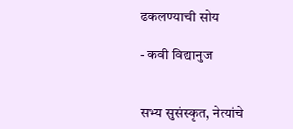ढकलण्याची सोय

- कवी विद्यानुज


सभ्य सुसंस्कृत, नेत्यांचे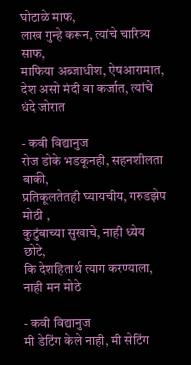घोटाळे माफ,
लाख गुन्हे करून, त्यांचे चारित्र्य साफ,
माफिया अब्जाधीश, ऐषआरामात,
देश असो मंदी वा कर्जात, त्यांचे धंदे जोरात

- कवी विद्यानुज
रोज डोके भडकूनही, सहनशीलता बाकी,
प्रतिकूलतेतही घ्यायचीय, गरुडझेप मोठी ,
कुटुंबाच्या सुखाचे, नाही ध्येय छोटे,
कि देशहितार्थ त्याग करण्याला, नाही मन मोठे

- कवी विद्यानुज
मी डेटिंग केले नाही, मी सेटिंग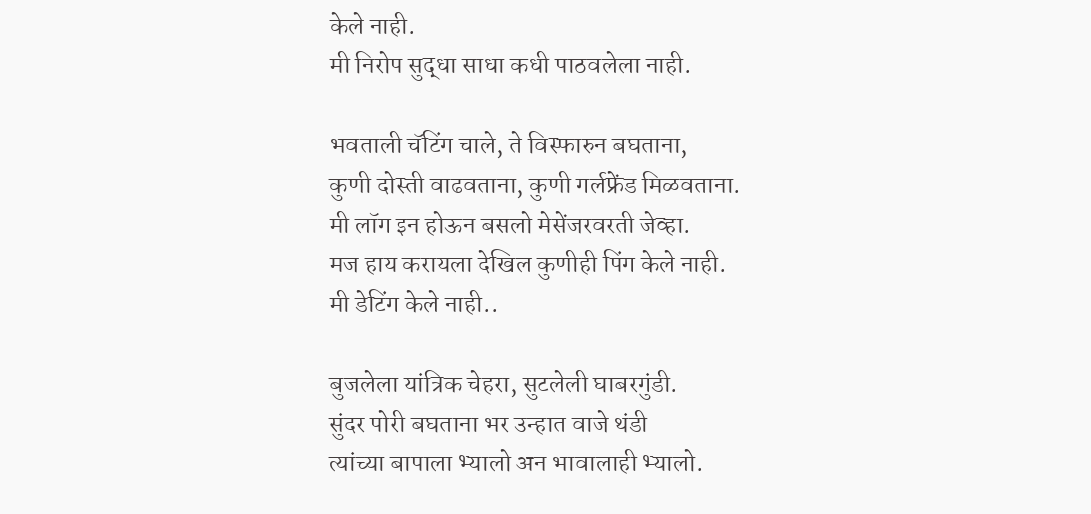केले नाही.
मी निरोप सुद्धा साधा कधी पाठवलेला नाही.

भवताली चॅटिंग चाले, ते विस्फारुन बघताना,
कुणी दोस्ती वाढवताना, कुणी गर्लफ्रेंड मिळवताना.
मी लॉग इन होऊन बसलो मेसेंजरवरती जेव्हा.
मज हाय करायला देखिल कुणीही पिंग केले नाही.
मी डेटिंग केले नाही..

बुजलेला यांत्रिक चेहरा, सुटलेली घाबरगुंडी.
सुंदर पोरी बघताना भर उन्हात वाजे थंडी
त्यांच्या बापाला भ्यालो अन भावालाही भ्यालो.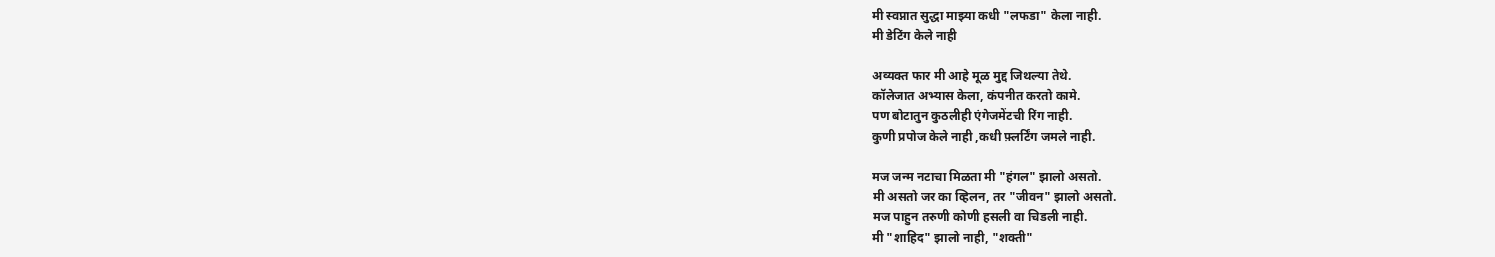मी स्वप्नात सुद्धा माझ्या कधी "लफडा" केला नाही.
मी डेटिंग केले नाही

अव्यक्त फार मी आहे मूळ मुद्द जिथल्या तेथे.
कॉलेजात अभ्यास केला, कंपनीत करतो कामे.
पण बोटातुन कुठलीही एंगेजमेंटची रिंग नाही.
कुणी प्रपोज केले नाही ,कधी फ़्लर्टिंग जमले नाही.

मज जन्म नटाचा मिळता मी "हंगल" झालो असतो.
मी असतो जर का व्हिलन, तर "जीवन" झालो असतो.
मज पाहुन तरुणी कोणी हसली वा चिडली नाही.
मी "शाहिद" झालो नाही, "शक्ती"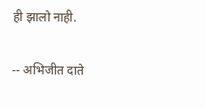ही झालो नाही.

-- अभिजीत दाते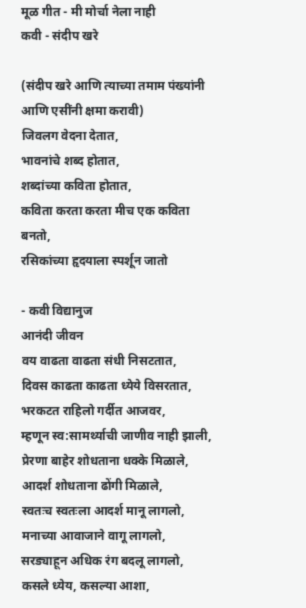मूळ गीत - मी मोर्चा नेला नाही
कवी - संदीप खरे

(संदीप खरे आणि त्याच्या तमाम पंख्यांनी आणि एसींनी क्षमा करावी)
जिवलग वेदना देतात,
भावनांचे शब्द होतात,
शब्दांच्या कविता होतात,
कविता करता करता मीच एक कविता बनतो,
रसिकांच्या हृदयाला स्पर्शून जातो

- कवी विद्यानुज
आनंदी जीवन
वय वाढता वाढता संधी निसटतात,
दिवस काढता काढता ध्येये विसरतात,
भरकटत राहिलो गर्दीत आजवर,
म्हणून स्व:सामर्थ्याची जाणीव नाही झाली,
प्रेरणा बाहेर शोधताना धक्के मिळाले,
आदर्श शोधताना ढोंगी मिळाले,
स्वतःच स्वतःला आदर्श मानू लागलो,
मनाच्या आवाजाने वागू लागलो,
सरड्याहून अधिक रंग बदलू लागलो,
कसले ध्येय, कसल्या आशा,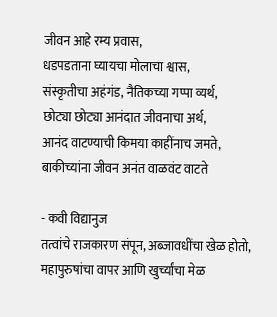जीवन आहे रम्य प्रवास,
धडपडताना घ्यायचा मोलाचा श्वास,
संस्कृतीचा अहंगंड, नैतिकच्या गप्पा व्यर्थ,
छोट्या छोट्या आनंदात जीवनाचा अर्थ,
आनंद वाटण्याची किमया काहींनाच जमते,
बाकीच्यांना जीवन अनंत वाळवंट वाटते

- कवी विद्यानुज
तत्वांचे राजकारण संपून, अब्जावधींचा खेळ होतो,
महापुरुषांचा वापर आणि खुर्च्यांचा मेळ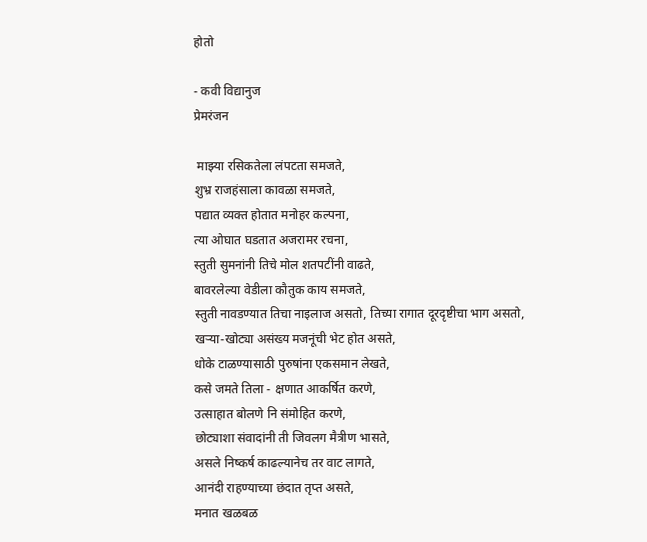होतो

- कवी विद्यानुज
प्रेमरंजन

 माझ्या रसिकतेला लंपटता समजते,
शुभ्र राजहंसाला कावळा समजते,
पद्यात व्यक्त होतात मनोहर कल्पना,
त्या ओघात घडतात अजरामर रचना,
स्तुती सुमनांनी तिचे मोल शतपटींनी वाढते,
बावरलेल्या वेडीला कौतुक काय समजते,
स्तुती नावडण्यात तिचा नाइलाज असतो, तिच्या रागात दूरदृष्टीचा भाग असतो,
खऱ्या-खोट्या असंख्य मजनूंची भेट होत असते,
धोके टाळण्यासाठी पुरुषांना एकसमान लेखते,
कसे जमते तिला - क्षणात आकर्षित करणे,
उत्साहात बोलणे नि संमोहित करणे,
छोट्याशा संवादांनी ती जिवलग मैत्रीण भासते,
असले निष्कर्ष काढल्यानेच तर वाट लागते,
आनंदी राहण्याच्या छंदात तृप्त असते,
मनात खळबळ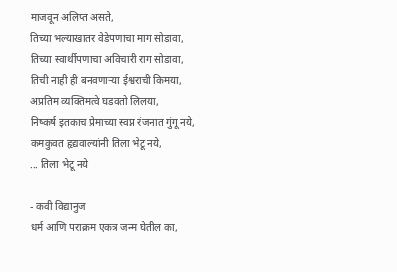माजवून अलिप्त असते,
तिच्या भल्याखातर वेडेपणाचा माग सोडावा,
तिच्या स्वार्थीपणाचा अविचारी राग सोडावा,
तिची नाही ही बनवणाऱ्या ईश्वराची किमया,
अप्रतिम व्यक्तिमत्वे घडवतो लिलया,
निष्कर्ष इतकाच प्रेमाच्या स्वप्न रंजनात गुंगू नये,
कमकुवत हृद्यवाल्यांनी तिला भेटू नये,
... तिला भेटू नये

- कवी विद्यानुज
धर्म आणि पराक्रम एकत्र जन्म घेतील का,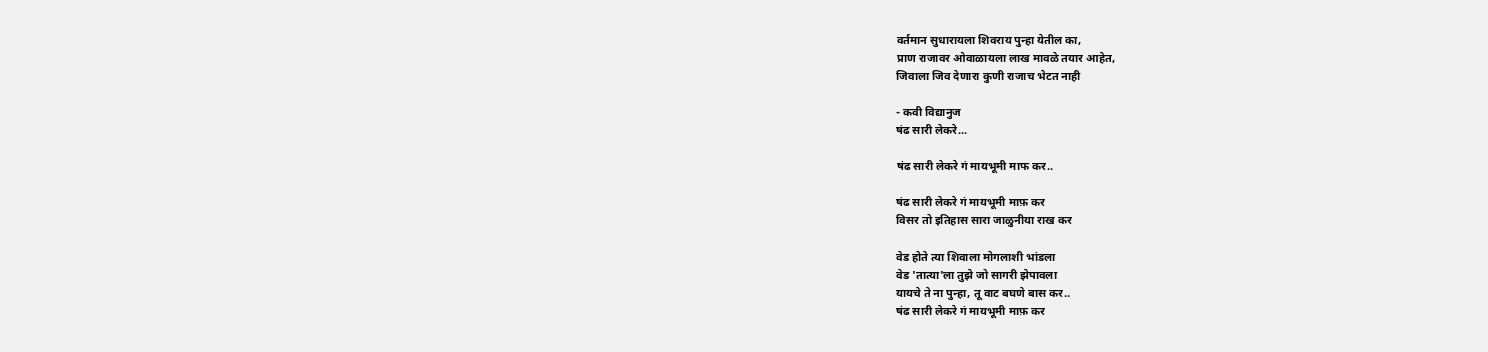वर्तमान सुधारायला शिवराय पुन्हा येतील का,
प्राण राजावर ओवाळायला लाख मावळे तयार आहेत,
जिवाला जिव देणारा कुणी राजाच भेटत नाही

- कवी विद्यानुज
षंढ सारी लेकरे...

षंढ सारी लेकरे गं मायभूमी माफ कर..

षंढ सारी लेकरे गं मायभूमी माफ़ कर
विसर तो इतिहास सारा जाळुनीया राख कर

वेड होते त्या शिवाला मोगलाशी भांडला
वेड 'तात्या'ला तुझे जो सागरी झेपावला
यायचे ते ना पुन्हा, तू वाट बघणे बास कर..
षंढ सारी लेकरे गं मायभूमी माफ़ कर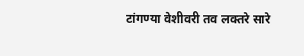टांगण्या वेशीवरी तव लक्तरे सारे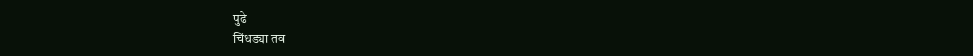पुढे
चिंधड्या तव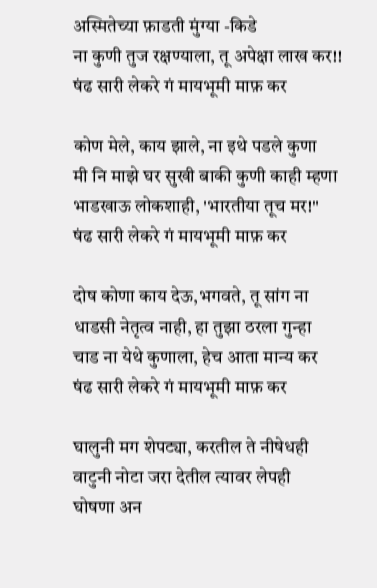अस्मितेच्या फ़ाडती मुंग्या -किडे
ना कुणी तुज रक्षण्याला, तू अपेक्षा लाख कर!!
षंढ सारी लेकरे गं मायभूमी माफ़ कर

कोण मेले, काय झाले, ना इथे पडले कुणा
मी नि माझे घर सुखी बाकी कुणी काही म्हणा
भाडखाऊ लोकशाही, 'भारतीया तूच मर!"
षंढ सारी लेकरे गं मायभूमी माफ़ कर

दोष कोणा काय देऊ,भगवते, तू सांग ना
धाडसी नेतृत्व नाही, हा तुझा ठरला गुन्हा
चाड ना येथे कुणाला, हेच आता मान्य कर
षंढ सारी लेकरे गं मायभूमी माफ़ कर

घालुनी मग शेपट्या, करतील ते नीषेधही
वाटुनी नोटा जरा देतील त्यावर लेपही
घोषणा अन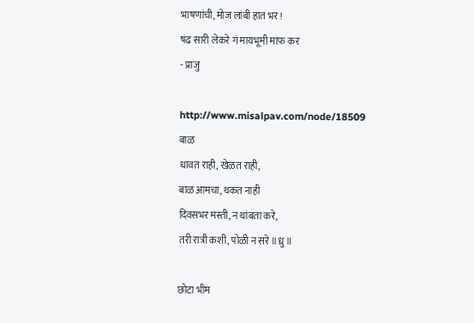भाषणांची, मोज लांबी हात भर!
षंढ सारी लेकरे गं मायभूमी माफ़ कर
- प्राजु

http://www.misalpav.com/node/18509
बाळ
धावत राही, खेळत राही,
बाळ आमचा, थकत नाही
दिवसभर मस्ती, न थांबता करे,
तरी रात्री कशी, पोळी न सरे॥ध्रु॥

छोटा भीम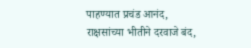पाहण्यात प्रचंड आनंद,
राक्षसांच्या भीतीने दरवाजे बंद,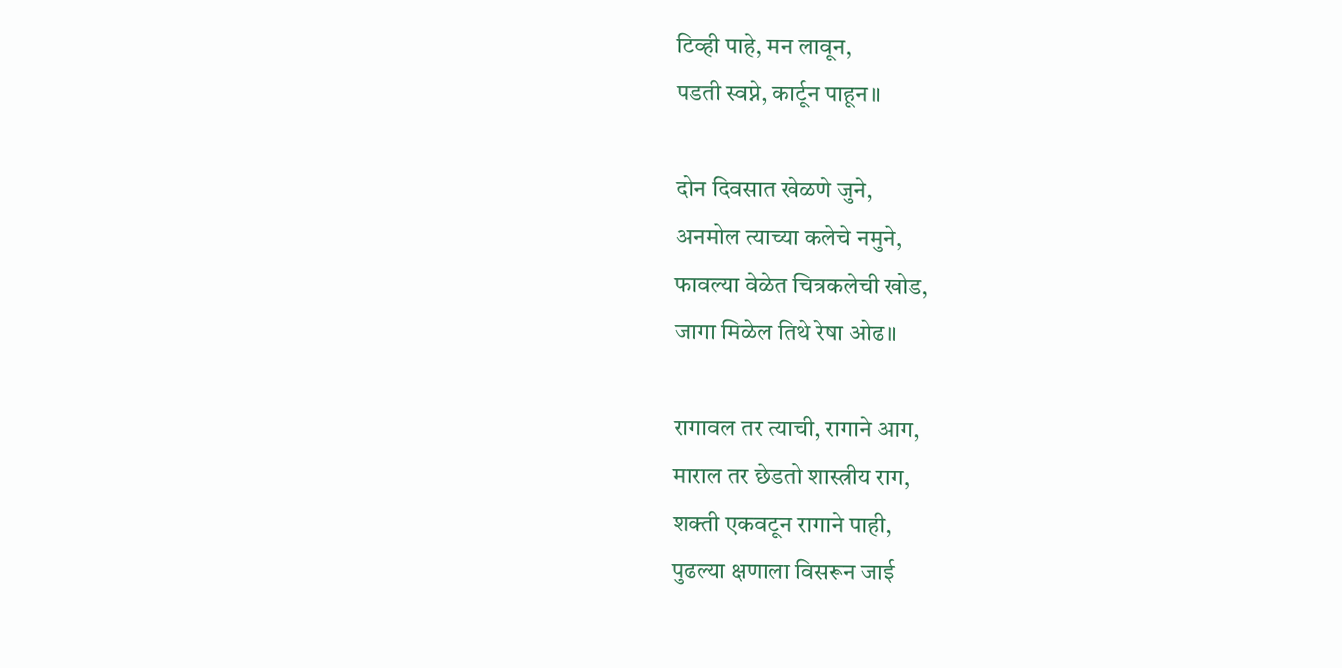टिव्ही पाहे, मन लावून,
पडती स्वप्ने, कार्टून पाहून॥

दोन दिवसात खेळणे जुने,
अनमोल त्याच्या कलेचे नमुने,
फावल्या वेळेत चित्रकलेची खोड,
जागा मिळेल तिथे रेषा ओढ॥

रागावल तर त्याची, रागाने आग,
माराल तर छेडतो शास्त्रीय राग,
शक्ती एकवटून रागाने पाही,
पुढल्या क्षणाला विसरून जाई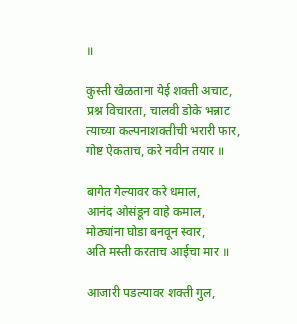॥

कुस्ती खेळताना येई शक्ती अचाट,
प्रश्न विचारता, चालवी डोके भन्नाट
त्याच्या कल्पनाशक्तीची भरारी फार,
गोष्ट ऐकताच, करे नवीन तयार ॥

बागेत गेल्यावर करे धमाल,
आनंद ओसंडून वाहे कमाल,
मोठ्यांना घोडा बनवून स्वार,
अति मस्ती करताच आईचा मार ॥

आजारी पडल्यावर शक्ती गुल,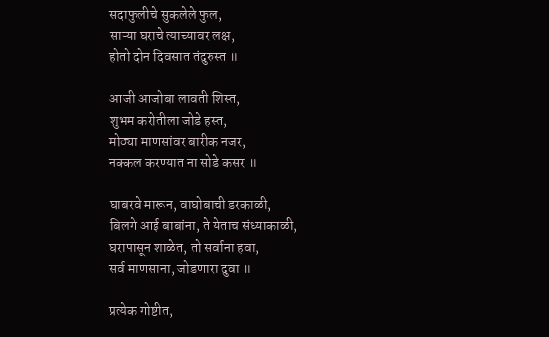सदाफुलीचे सुकलेले फुल,
साऱ्या घराचे त्याच्यावर लक्ष,
होतो दोन दिवसात तंदुरुस्त ॥

आजी आजोबा लावती शिस्त,
शुभम करोतीला जोडे हस्त,
मोठ्या माणसांवर बारीक नजर,
नक्कल करण्यात ना सोडे कसर ॥

घाबरवे मारून, वाघोबाची डरकाळी,
बिलगे आई बाबांना, ते येताच संध्याकाळी,
घरापासून शाळेत, तो सर्वाना हवा,
सर्व माणसाना, जोडणारा दुवा ॥

प्रत्येक गोष्टीत,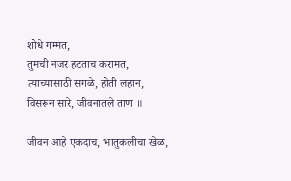शोधे गम्मत,
तुमची नजर हटताच करामत,
त्याच्यासाठी सगळे, होती लहान,
विसरून सारे, जीवनातले ताण ॥

जीवन आहे एकदाच, भातुकलीचा खेळ,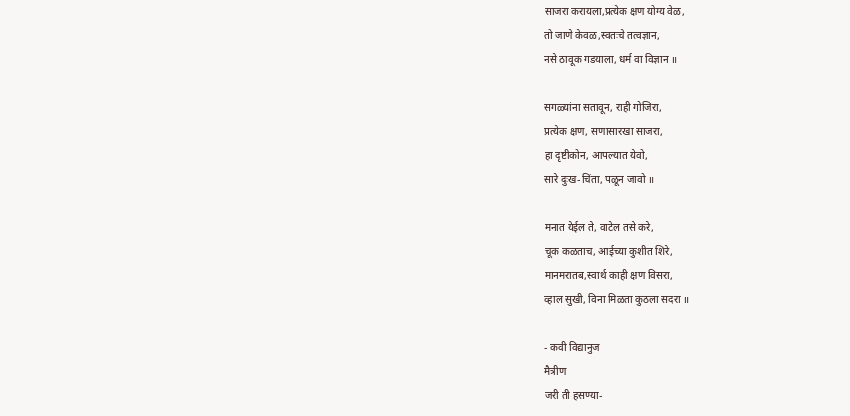साजरा करायला,प्रत्येक क्षण योग्य वेळ,
तो जाणे केवळ,स्वतःचे तत्वज्ञान,
नसे ठावूक गडयाला, धर्म वा विज्ञान ॥

सगळ्यांना सतावून, राही गोजिरा,
प्रत्येक क्षण, सणासारखा साजरा,
हा दृष्टीकोन, आपल्यात येवो,
सारे दुःख-चिंता, पळून जावो ॥

मनात येईल ते, वाटेल तसे करे,
चूक कळताच, आईच्या कुशीत शिरे,
मानमरातब,स्वार्थ काही क्षण विसरा,
व्हाल सुखी, विना मिळता कुठला सदरा ॥

- कवी विद्यानुज
मैत्रीण
जरी ती हसण्या-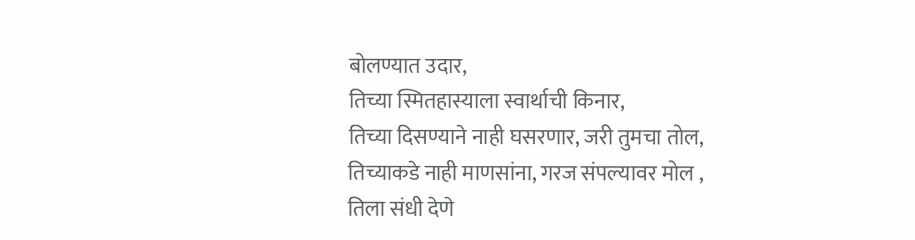बोलण्यात उदार,
तिच्या स्मितहास्याला स्वार्थाची किनार,
तिच्या दिसण्याने नाही घसरणार, जरी तुमचा तोल,
तिच्याकडे नाही माणसांना, गरज संपल्यावर मोल ,
तिला संधी देणे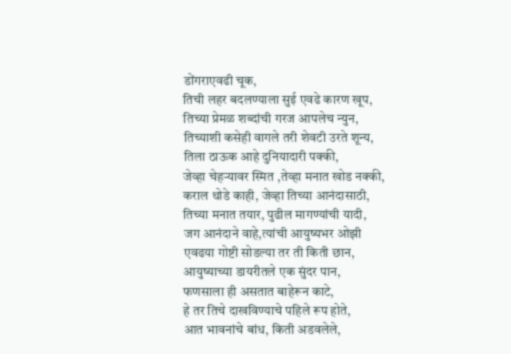डोंगराएवढी चूक,
तिची लहर बदलण्याला सुई एवढे कारण खूप,
तिच्या प्रेमळ शब्दांची गरज आपलेच न्युन,
तिच्याशी कसेही वागले तरी शेवटी उरते शून्य,
तिला ठाऊक आहे दुनियादारी पक्की,
जेव्हा चेहऱ्यावर स्मित ,तेव्हा मनात खोड नक्की,
कराल थोडे काही, जेव्हा तिच्या आनंदासाठी,
तिच्या मनात तयार, पुढील मागण्यांची यादी,
जग आनंदाने वाहे,त्यांची आयुष्यभर ओझी
एवढया गोष्टी सोडल्या तर ती किती छान,
आयुष्याच्या डायरीतले एक सुंदर पान,
फणसाला ही असतात बाहेरून काटे,
हे तर तिचे दाखविण्याचे पहिले रूप होते,
आत भावनांचे बांध, किती अडवलेले,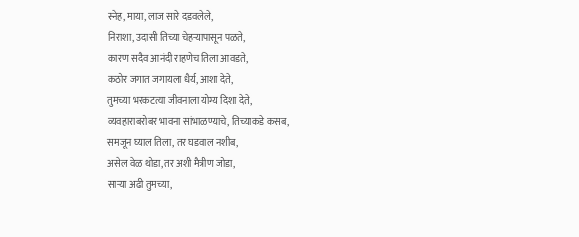स्नेह, माया, लाज सारे दडवलेले,
निराशा, उदासी तिच्या चेहऱ्यापासून पळते,
कारण सदैव आनंदी राहणेच तिला आवडते,
कठोर जगात जगायला धैर्य, आशा देते,
तुमच्या भरकटत्या जीवनाला योग्य दिशा देते,
व्यवहाराबरोबर भावना सांभाळण्याचे, तिच्याकडे कसब,
समजून घ्याल तिला, तर घडवाल नशीब,
असेल वेळ थोडा,तर अशी मैत्रीण जोडा,
साऱ्या अढी तुमच्या,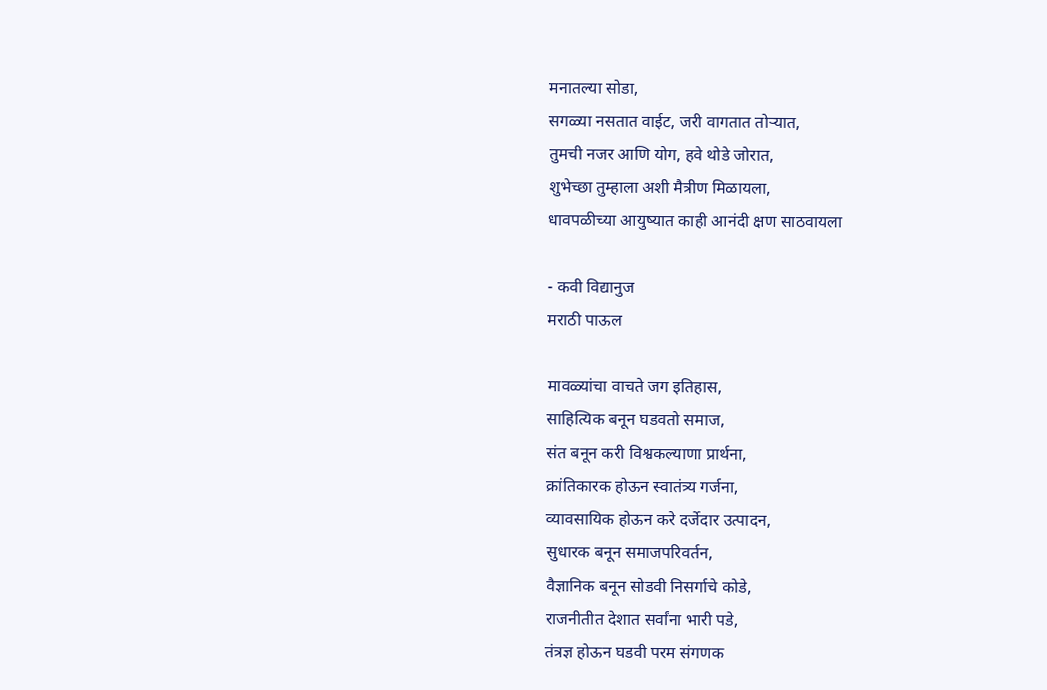मनातल्या सोडा,
सगळ्या नसतात वाईट, जरी वागतात तोऱ्यात,
तुमची नजर आणि योग, हवे थोडे जोरात,
शुभेच्छा तुम्हाला अशी मैत्रीण मिळायला,
धावपळीच्या आयुष्यात काही आनंदी क्षण साठवायला

- कवी विद्यानुज
मराठी पाऊल

मावळ्यांचा वाचते जग इतिहास,
साहित्यिक बनून घडवतो समाज,
संत बनून करी विश्वकल्याणा प्रार्थना,
क्रांतिकारक होऊन स्वातंत्र्य गर्जना,
व्यावसायिक होऊन करे दर्जेदार उत्पादन,
सुधारक बनून समाजपरिवर्तन,
वैज्ञानिक बनून सोडवी निसर्गाचे कोडे,
राजनीतीत देशात सर्वांना भारी पडे,
तंत्रज्ञ होऊन घडवी परम संगणक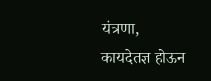यंत्रणा,
कायदेतज्ञ होऊन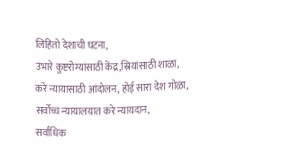लिहितो देशाची घटना,
उभारे कुष्टरोग्यांसाठी केंद्र,स्रियांसाठी शाळा,
करे न्यायासाठी आंदोलन, होई सारा देश गोळा,
सर्वोच्च न्यायालयात करे न्यायदान,
सर्वाधिक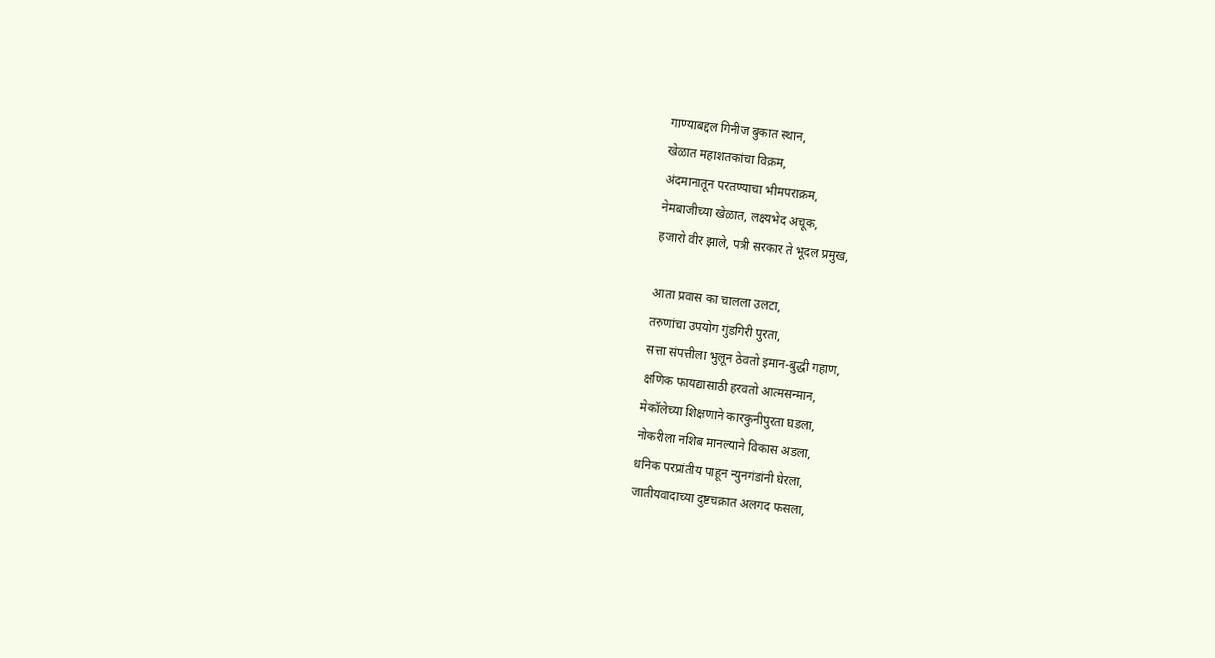गाण्याबद्दल गिनीज बुकात स्थान,
खेळात महाशतकांचा विक्रम,
अंदमानातून परतण्याचा भीमपराक्रम,
नेमबाजीच्या खेळात, लक्ष्यभेद अचूक,
हजारो वीर झाले, पत्री सरकार ते भूदल प्रमुख,

आता प्रवास का चालला उलटा,
तरुणांचा उपयोग गुंडगिरी पुरता,
सत्ता संपत्तीला भुलून ठेवतो इमान-बुद्धी गहाण,
क्षणिक फायद्यासाठी हरवतो आत्मसन्मान,
मेकॉलेच्या शिक्षणाने कारकुनीपुरता घडला,
नोकरीला नशिब मानल्याने विकास अडला,
धनिक परप्रांतीय पाहून न्युनगंडांनी घेरला,
जातीयवादाच्या दुष्टचक्रात अलगद फसला,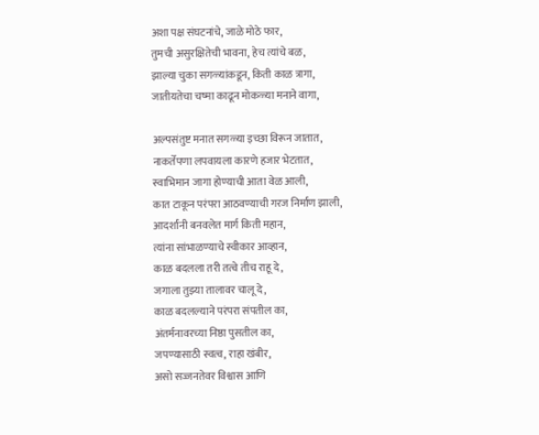अशा पक्ष संघटनांचे, जाळे मोठे फार,
तुमची असुरक्षितेची भावना, हेच त्यांचे बळ,
झाल्या चुका सगळ्यांकडून, किती काळ त्रागा,
जातीयतेचा चष्मा काढून मोकळ्या मनाने वागा,

अल्पसंतुष्ट मनात सगळ्या इच्छा विरून जातात,
नाकर्तेपणा लपवायला कारणे हजार भेटतात,
स्वाभिमान जागा होण्याची आता वेळ आली,
कात टाकून परंपरा आठवण्याची गरज निर्माण झाली,
आदर्शांनी बनवलेत मार्ग किती महान,
त्यांना सांभाळण्याचे स्वीकार आव्हान,
काळ बदलला तरी तत्वे तीच राहू दे,
जगाला तुझ्या तालावर चालू दे,
काळ बदलल्याने परंपरा संपतील का,
अंतर्मनावरच्या निष्ठा पुसतील का,
जपण्यासाठी स्वत्व, राहा खंबीर,
असो सज्जनतेवर विश्वास आणि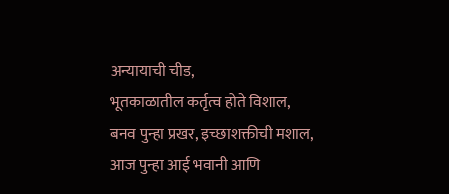अन्यायाची चीड,
भूतकाळातील कर्तृत्व होते विशाल,
बनव पुन्हा प्रखर, इच्छाशक्तीची मशाल,
आज पुन्हा आई भवानी आणि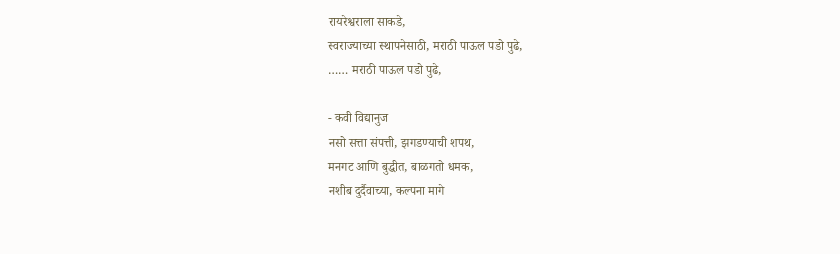रायरेश्वराला साकडे,
स्वराज्याच्या स्थापनेसाठी, मराठी पाऊल पडो पुढे,
…… मराठी पाऊल पडो पुढे,

- कवी विद्यानुज
नसो सत्ता संपत्ती, झगडण्याची शपथ,
मनगट आणि बुद्धीत, बाळगतो धमक,
नशीब दुर्दैवाच्या, कल्पना मागे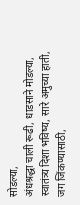सोडल्या,
अंधश्रद्धा चाली रूढी, धाडसाने मोडल्या,
स्वातंत्र्य दिशा भविष्य, सारे अमुच्या हाती,
जग जिंकण्यासाठी,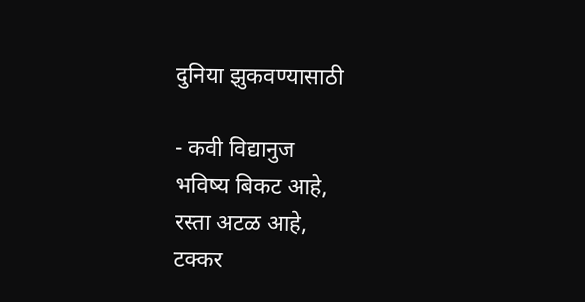दुनिया झुकवण्यासाठी

- कवी विद्यानुज
भविष्य बिकट आहे,
रस्ता अटळ आहे,
टक्कर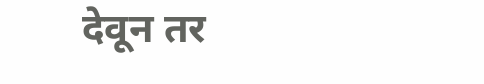देवून तर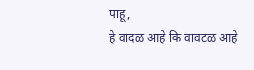पाहू,
हे वादळ आहे कि वावटळ आहे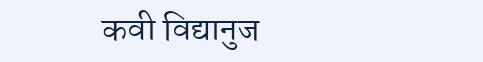कवी विद्यानुज